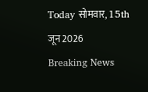Today सोमवार, 15th जून 2026
Breaking News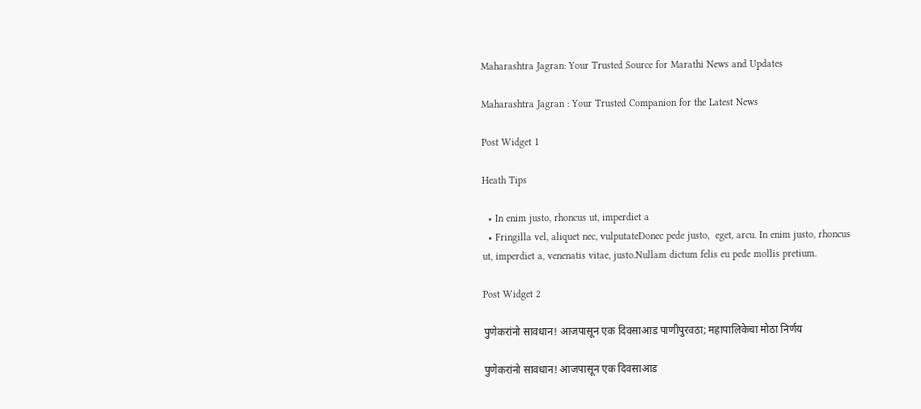Maharashtra Jagran: Your Trusted Source for Marathi News and Updates

Maharashtra Jagran : Your Trusted Companion for the Latest News

Post Widget 1

Heath Tips

  • In enim justo, rhoncus ut, imperdiet a
  • Fringilla vel, aliquet nec, vulputateDonec pede justo,  eget, arcu. In enim justo, rhoncus ut, imperdiet a, venenatis vitae, justo.Nullam dictum felis eu pede mollis pretium.

Post Widget 2

पुणेकरांनो सावधान! आजपासून एक दिवसाआड पाणीपुरवठा; महापालिकेचा मोठा निर्णय

पुणेकरांनो सावधान! आजपासून एक दिवसाआड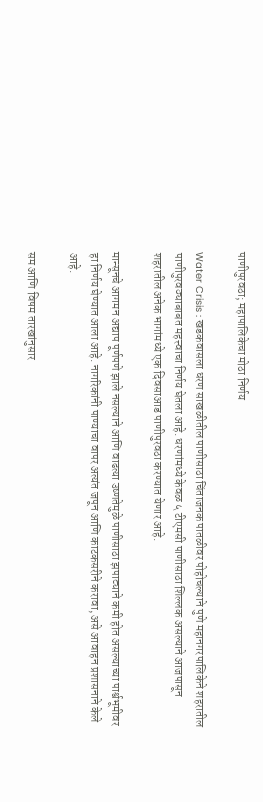पाणीपुरवठा; महापालिकेचा मोठा निर्णय

Water Crisis : खडकवासला धरण साखळीतील पाणीसाठा चिंताजनक पातळीवर पोहोचल्याने पुणे महानगरपालिकेने शहरातील पाणीपुरवठ्याबाबत महत्त्वाचा निर्णय घेतला आहे. धरणांमध्ये केवळ ५ टीएमसी पाणीसाठा शिल्लक असल्याने आजपासून शहरातील अनेक भागांमध्ये एक दिवसाआड पाणीपुरवठा करण्यात येणार आहे.

मान्सूनचे आगमन अद्याप पूर्णपणे झाले नसल्याने आणि वाढत्या उष्णतेमुळे पाणीसाठा झपाट्याने कमी होत असल्याच्या पार्श्वभूमीवर हा निर्णय घेण्यात आला आहे. नागरिकांनी पाण्याचा वापर अत्यंत जपून आणि काटकसरीने करावा, असे आवाहन प्रशासनाने केले आहे.

सम आणि विषम तारखांनुसार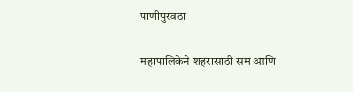पाणीपुरवठा

महापालिकेने शहरासाठी सम आणि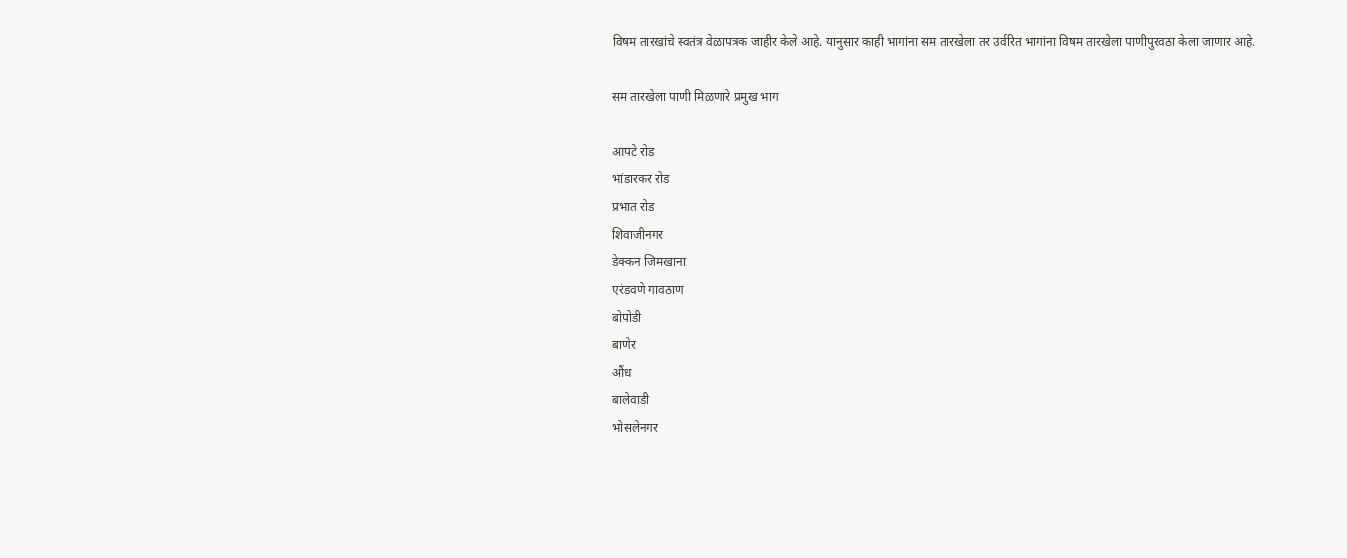विषम तारखांचे स्वतंत्र वेळापत्रक जाहीर केले आहे. यानुसार काही भागांना सम तारखेला तर उर्वरित भागांना विषम तारखेला पाणीपुरवठा केला जाणार आहे.

सम तारखेला पाणी मिळणारे प्रमुख भाग

आपटे रोड
भांडारकर रोड
प्रभात रोड
शिवाजीनगर
डेक्कन जिमखाना
एरंडवणे गावठाण
बोपोडी
बाणेर
औंध
बालेवाडी
भोसलेनगर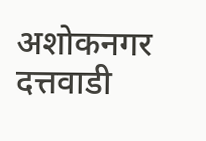अशोकनगर
दत्तवाडी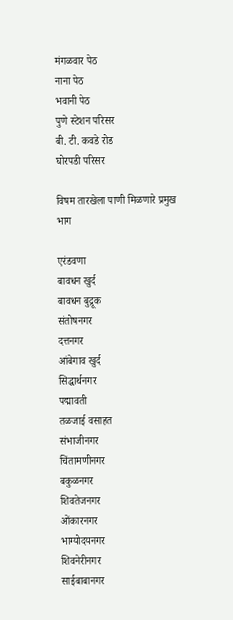मंगळवार पेठ
नाना पेठ
भवानी पेठ
पुणे स्टेशन परिसर
बी. टी. कवडे रोड
घोरपडी परिसर

विषम तारखेला पाणी मिळणारे प्रमुख भाग

एरंडवणा
बावधन खुर्द
बावधन बुद्रूक
संतोषनगर
दत्तनगर
आंबेगाव खुर्द
सिद्धार्थनगर
पद्मावती
तळजाई वसाहत
संभाजीनगर
चिंतामणीनगर
बकुळनगर
शिवतेजनगर
ओंकारनगर
भाग्योदयनगर
शिवनेरीनगर
साईबाबानगर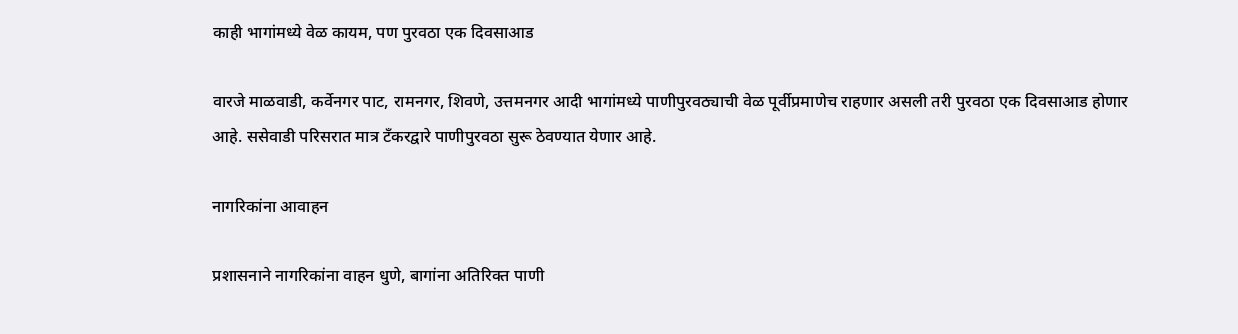काही भागांमध्ये वेळ कायम, पण पुरवठा एक दिवसाआड

वारजे माळवाडी, कर्वेनगर पाट, रामनगर, शिवणे, उत्तमनगर आदी भागांमध्ये पाणीपुरवठ्याची वेळ पूर्वीप्रमाणेच राहणार असली तरी पुरवठा एक दिवसाआड होणार आहे. ससेवाडी परिसरात मात्र टँकरद्वारे पाणीपुरवठा सुरू ठेवण्यात येणार आहे.

नागरिकांना आवाहन

प्रशासनाने नागरिकांना वाहन धुणे, बागांना अतिरिक्त पाणी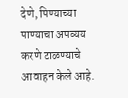देणे, पिण्याच्या पाण्याचा अपव्यय करणे टाळण्याचे आवाहन केले आहे.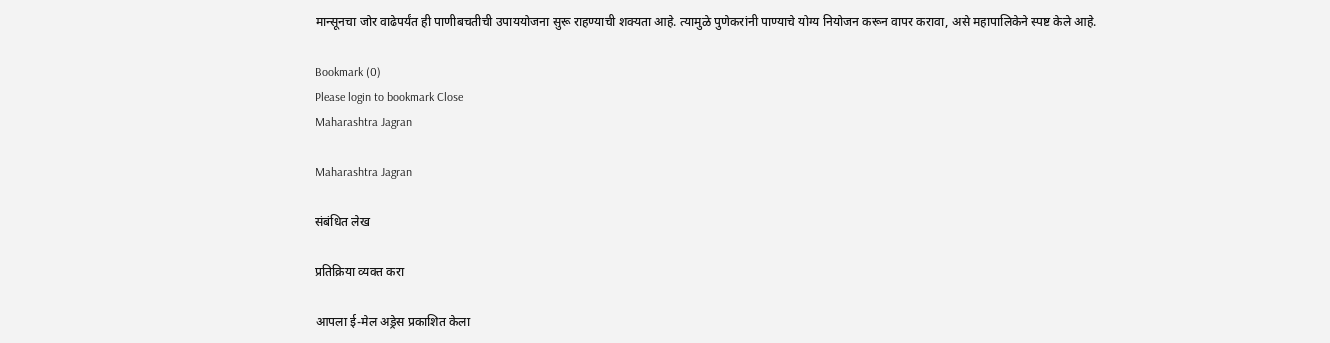मान्सूनचा जोर वाढेपर्यंत ही पाणीबचतीची उपाययोजना सुरू राहण्याची शक्यता आहे. त्यामुळे पुणेकरांनी पाण्याचे योग्य नियोजन करून वापर करावा, असे महापालिकेने स्पष्ट केले आहे.

Bookmark (0)
Please login to bookmark Close
Maharashtra Jagran

Maharashtra Jagran

संबंधित लेख

प्रतिक्रिया व्यक्त करा

आपला ई-मेल अड्रेस प्रकाशित केला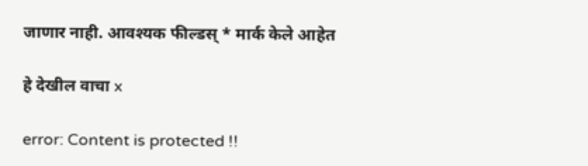जाणार नाही. आवश्यक फील्डस् * मार्क केले आहेत

हे देखील वाचा x

error: Content is protected !!